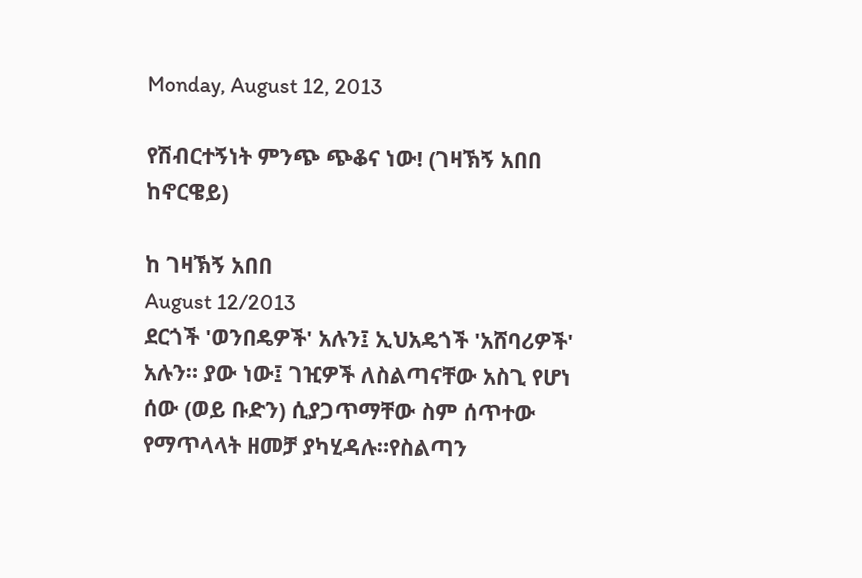Monday, August 12, 2013

የሽብርተኝነት ምንጭ ጭቆና ነው! (ገዛኽኝ አበበ ከኖርዌይ)

ከ ገዛኽኝ አበበ
August 12/2013
ደርጎች 'ወንበዴዎች' አሉን፤ ኢህአዴጎች 'አሸባሪዎች' አሉን። ያው ነው፤ ገዢዎች ለስልጣናቸው አስጊ የሆነ ሰው (ወይ ቡድን) ሲያጋጥማቸው ስም ሰጥተው የማጥላላት ዘመቻ ያካሂዳሉ።የስልጣን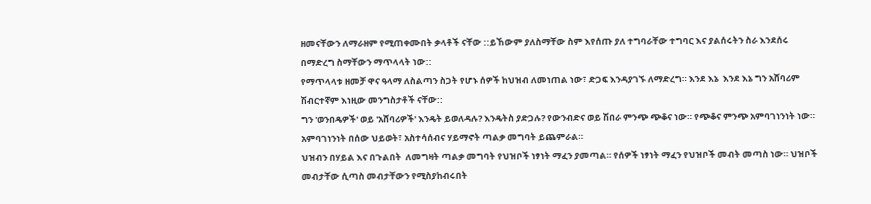ዘመናቸውን ለማራዘም የሚጠቀሙበት ቃላቶች ናቸው ::ይኸውም ያለስማቸው ስም እየሰጡ ያለ ተግባራቸው ተግባር እና ያልሰሩትን ስራ እንደሰሩ በማድረግ ስማቸውን ማጥላላት ነው::
የማጥላላቱ ዘመቻ ዋና ዓላማ ለስልጣን ስጋት የሆኑ ሰዎች ከህዝብ ለመነጠል ነው፣ ድጋፍ እንዳያገኙ ለማድረግ። እንደ እኔ  እንደ እኔ ግን አሸባሪም ሽብርተኛም እነዚው መንግስታቶች ናቸው::
ግን 'ወንበዴዎች' ወይ 'አሸባሪዎች' እንዴት ይወለዳሉ? እንዴትስ ያድጋሉ? የውንብድና ወይ ሽበራ ምንጭ ጭቆና ነው። የጭቆና ምንጭ አምባገነንነት ነው። አምባገነንነት በሰው ህይወት፣ አስተሳሰብና ሃይማኖት ጣልቃ መግባት ይጨምራል።
ህዝብን በሃይል እና በጉልበት  ለመግዛት ጣልቃ መግባት የህዝቦች ነፃነት ማፈን ያመጣል። የሰዎች ነፃነት ማፈን የህዝቦች መብት መጣስ ነው። ህዝቦች መብታቸው ሲጣስ መብታቸውን የሚስያከብሩበት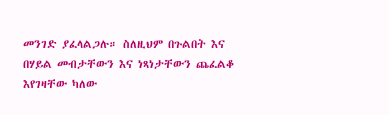መንገድ ያፈላልጋሉ። ስለዚህም በጉልበት እና በሃይል መብታቸውን እና ነጻነታቸውን ጨፈልቆ እየገዛቸው ካለው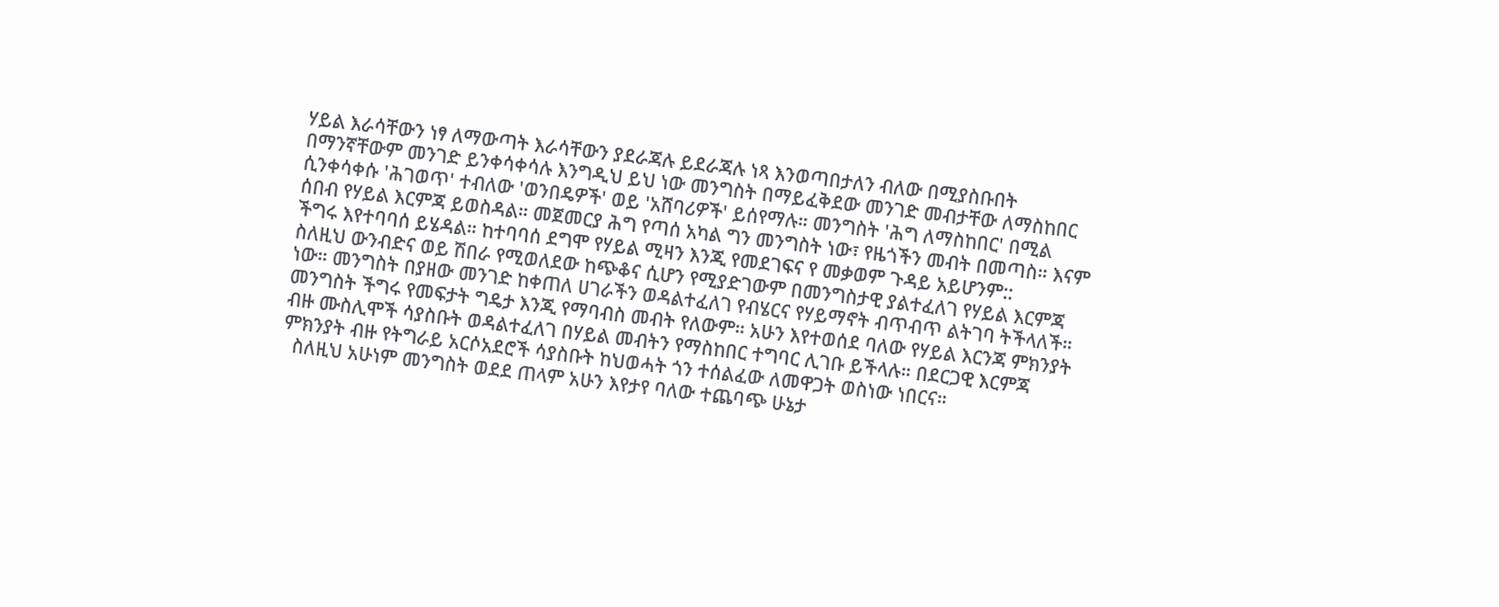ሃይል እራሳቸውን ነፃ ለማውጣት እራሳቸውን ያደራጃሉ ይደራጃሉ ነጻ እንወጣበታለን ብለው በሚያስቡበት በማንኛቸውም መንገድ ይንቀሳቀሳሉ እንግዲህ ይህ ነው መንግስት በማይፈቅደው መንገድ መብታቸው ለማስከበር ሲንቀሳቀሱ 'ሕገወጥ' ተብለው 'ወንበዴዎች' ወይ 'አሸባሪዎች' ይሰየማሉ። መንግስት 'ሕግ ለማስከበር' በሚል ሰበብ የሃይል እርምጃ ይወስዳል። መጀመርያ ሕግ የጣሰ አካል ግን መንግስት ነው፣ የዜጎችን መብት በመጣስ። እናም ችግሩ እየተባባሰ ይሄዳል። ከተባባሰ ደግሞ የሃይል ሚዛን እንጂ የመደገፍና የ መቃወም ጉዳይ አይሆንም::
ስለዚህ ውንብድና ወይ ሽበራ የሚወለደው ከጭቆና ሲሆን የሚያድገውም በመንግስታዊ ያልተፈለገ የሃይል እርምጃ ነው። መንግስት በያዘው መንገድ ከቀጠለ ሀገራችን ወዳልተፈለገ የብሄርና የሃይማኖት ብጥብጥ ልትገባ ትችላለች።
መንግስት ችግሩ የመፍታት ግዴታ እንጂ የማባብስ መብት የለውም። አሁን እየተወሰደ ባለው የሃይል እርንጃ ምክንያት ብዙ ሙስሊሞች ሳያስቡት ወዳልተፈለገ በሃይል መብትን የማስከበር ተግባር ሊገቡ ይችላሉ። በደርጋዊ እርምጃ ምክንያት ብዙ የትግራይ አርሶአደሮች ሳያስቡት ከህወሓት ጎን ተሰልፈው ለመዋጋት ወስነው ነበርና።
  ስለዚህ አሁነም መንግስት ወደደ ጠላም አሁን እየታየ ባለው ተጨባጭ ሁኔታ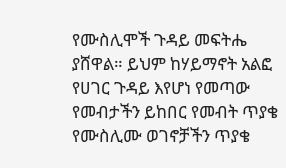የሙስሊሞች ጉዳይ መፍትሔ ያሸዋል። ይህም ከሃይማኖት አልፎ የሀገር ጉዳይ እየሆነ የመጣው የመብታችን ይከበር የመብት ጥያቄ የሙስሊሙ ወገኖቻችን ጥያቄ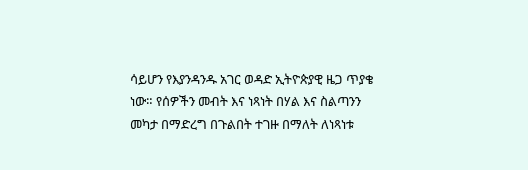ሳይሆን የእያንዳንዱ አገር ወዳድ ኢትዮጵያዊ ዜጋ ጥያቄ ነው። የሰዎችን መብት እና ነጻነት በሃል እና ስልጣንን መካታ በማድረግ በጉልበት ተገዙ በማለት ለነጻነቱ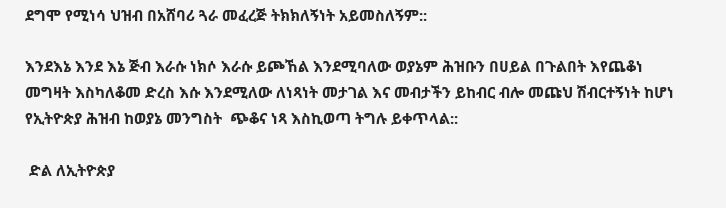ደግሞ የሚነሳ ህዝብ በአሸባሪ ጓራ መፈረጅ ትክክለኝነት አይመስለኝም::

እንደእኔ እንደ እኔ ጅብ እራሱ ነክሶ እራሱ ይጮኸል እንደሚባለው ወያኔም ሕዝቡን በሀይል በጉልበት እየጨቆነ መግዛት እስካለቆመ ድረስ እሱ እንደሚለው ለነጻነት መታገል እና መብታችን ይከብር ብሎ መጩህ ሽብርተኝነት ከሆነ   የኢትዮጵያ ሕዝብ ከወያኔ መንግስት  ጭቆና ነጻ እስኪወጣ ትግሉ ይቀጥላል::

 ድል ለኢትዮጵያ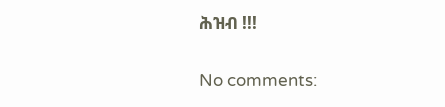ሕዝብ !!!

No comments: